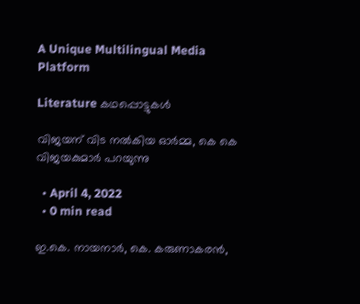A Unique Multilingual Media Platform

Literature കഥപ്പൊട്ടുകൾ

വിജയന് വിട നൽകിയ ഓർമ്മ, കെ കെ വിജയകുമാർ പറയുന്നു

  • April 4, 2022
  • 0 min read

ഇ.കെ. നായനാർ, കെ. കരുണാകരൻ,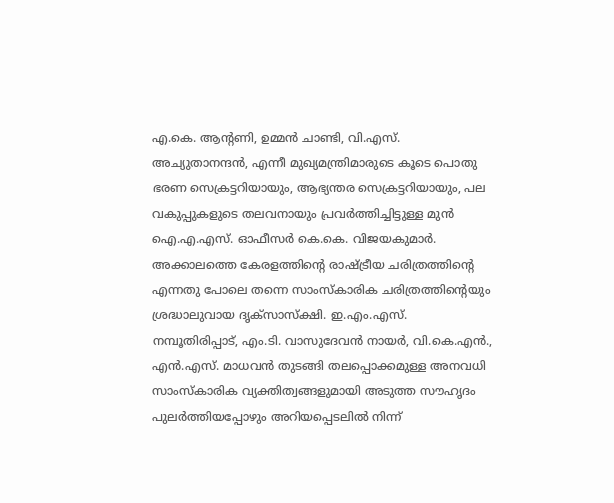എ.കെ. ആൻ്റണി, ഉമ്മൻ ചാണ്ടി, വി.എസ്. അച്യുതാനന്ദൻ, എന്നീ മുഖ്യമന്ത്രിമാരുടെ കൂടെ പൊതു ഭരണ സെക്രട്ടറിയായും, ആഭ്യന്തര സെക്രട്ടറിയായും, പല വകുപ്പുകളുടെ തലവനായും പ്രവർത്തിച്ചിട്ടുള്ള മുൻ ഐ.എ.എസ്. ഓഫീസർ കെ.കെ. വിജയകുമാർ. അക്കാലത്തെ കേരളത്തിൻ്റെ രാഷ്ട്രീയ ചരിത്രത്തിൻ്റെ എന്നതു പോലെ തന്നെ സാംസ്‌കാരിക ചരിത്രത്തിൻ്റെയും ശ്രദ്ധാലുവായ ദൃക്‌സാസ്‌ക്ഷി. ഇ.എം.എസ്. നമ്പൂതിരിപ്പാട്, എം.ടി. വാസുദേവൻ നായർ, വി.കെ.എൻ., എൻ.എസ്. മാധവൻ തുടങ്ങി തലപ്പൊക്കമുള്ള അനവധി സാംസ്‌കാരിക വ്യക്തിത്വങ്ങളുമായി അടുത്ത സൗഹൃദം പുലർത്തിയപ്പോഴും അറിയപ്പെടലിൽ നിന്ന്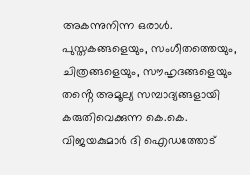അകന്നുനിന്ന ഒരാൾ. പുസ്തകങ്ങളെയും, സംഗീതത്തെയും, ചിത്രങ്ങളെയും, സൗഹൃദങ്ങളെയും തൻ്റെ അമൂല്യ സമ്പാദ്യങ്ങളായി കരുതിവെക്കുന്ന കെ.കെ. വിജയകുമാർ ദി ഐഡത്തോട്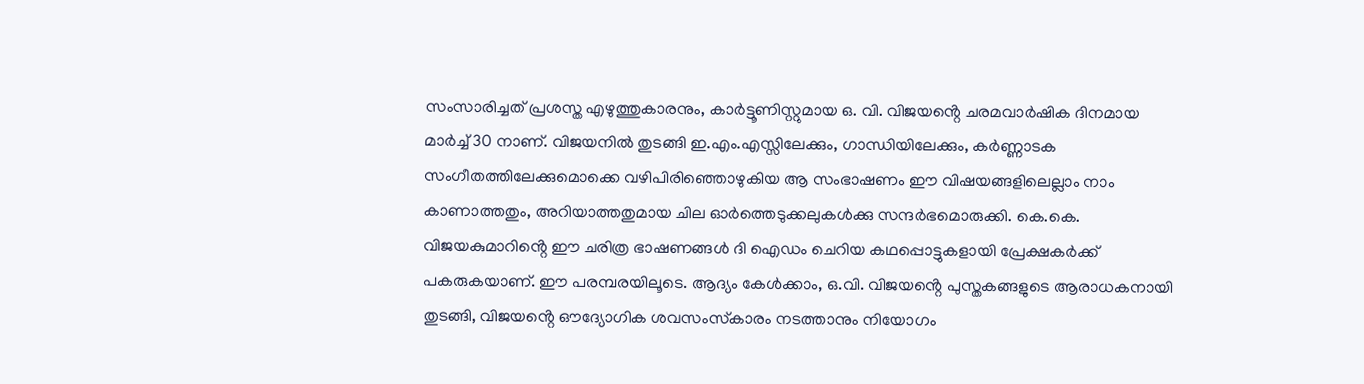സംസാരിച്ചത് പ്രശസ്ത എഴുത്തുകാരനും, കാർട്ടൂണിസ്റ്റുമായ ഒ. വി. വിജയൻ്റെ ചരമവാർഷിക ദിനമായ മാർച്ച് 30 നാണ്. വിജയനിൽ തുടങ്ങി ഇ.എം.എസ്സിലേക്കും, ഗാന്ധിയിലേക്കും, കർണ്ണാടക സംഗീതത്തിലേക്കുമൊക്കെ വഴിപിരിഞ്ഞൊഴുകിയ ആ സംഭാഷണം ഈ വിഷയങ്ങളിലെല്ലാം നാം കാണാത്തതും, അറിയാത്തതുമായ ചില ഓർത്തെടുക്കലുകൾക്കു സന്ദർഭമൊരുക്കി. കെ.കെ. വിജയകുമാറിൻ്റെ ഈ ചരിത്ര ഭാഷണങ്ങൾ ദി ഐഡം ചെറിയ കഥപ്പൊട്ടുകളായി പ്രേക്ഷകർക്ക് പകരുകയാണ്. ഈ പരമ്പരയിലൂടെ. ആദ്യം കേൾക്കാം, ഒ.വി. വിജയൻ്റെ പുസ്തകങ്ങളുടെ ആരാധകനായി തുടങ്ങി, വിജയൻ്റെ ഔദ്യോഗിക ശവസംസ്‌കാരം നടത്താനും നിയോഗം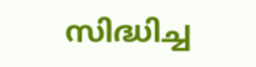സിദ്ധിച്ച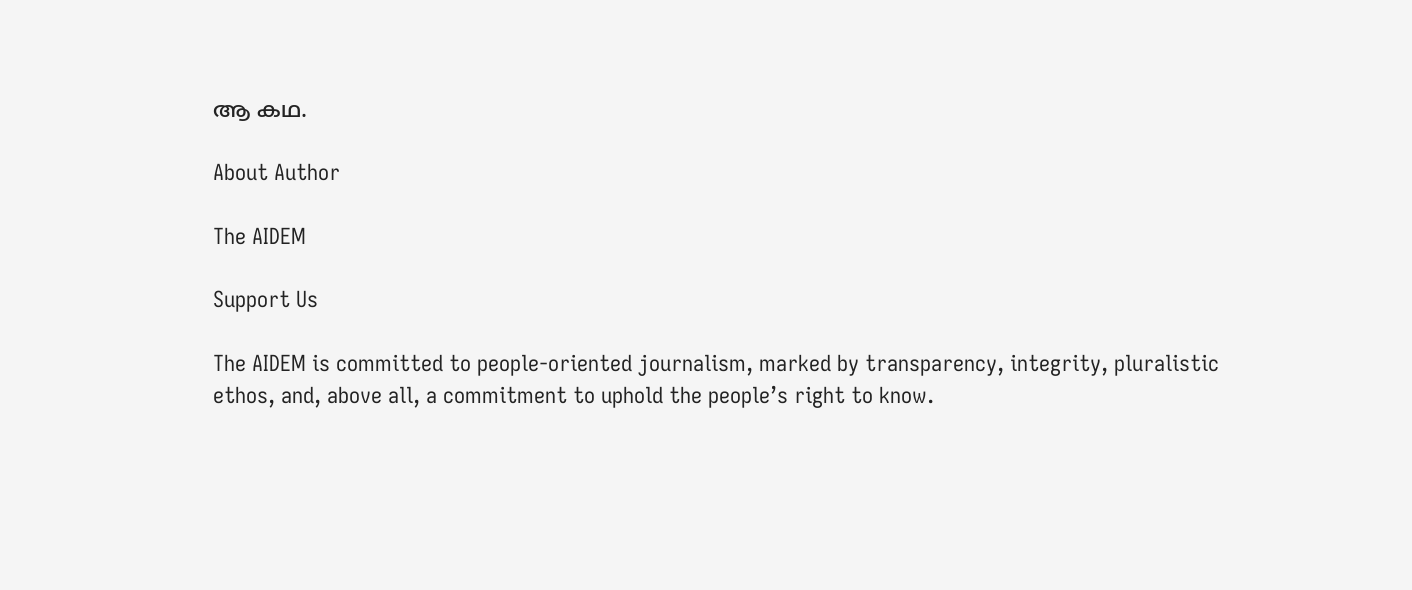ആ കഥ.

About Author

The AIDEM

Support Us

The AIDEM is committed to people-oriented journalism, marked by transparency, integrity, pluralistic ethos, and, above all, a commitment to uphold the people’s right to know.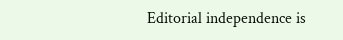Editorial independence is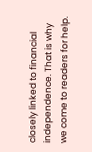closely linked to financial independence. That is why we come to readers for help.